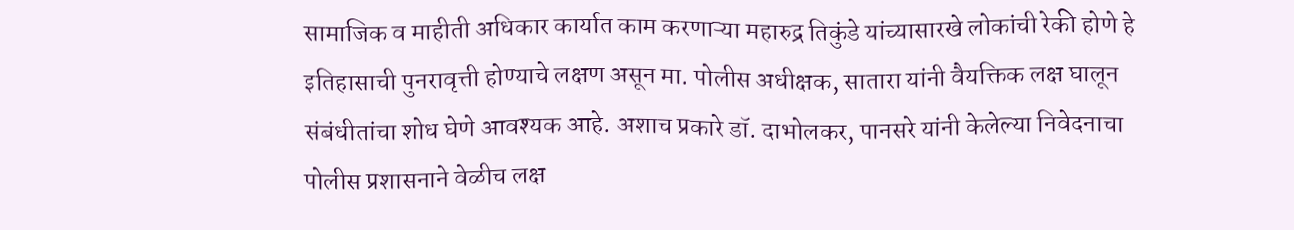सामाजिक व माहीती अधिकार कार्यात काम करणाऱ्या महारुद्र तिकुंडे यांच्यासारखे लोकांची रेकी होणे हे इतिहासाची पुनरावृत्ती होण्याचे लक्षण असून मा. पोलीस अधीक्षक, सातारा यांनी वैयक्तिक लक्ष घालून संबंधीतांचा शोध घेणे आवश्यक आहे. अशाच प्रकारे डॉ. दाभोलकर, पानसरे यांनी केलेल्या निवेदनाचा पोलीस प्रशासनाने वेळीच लक्ष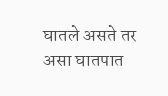घातले असते तर असा घातपात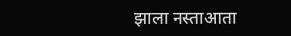झाला नस्ताआता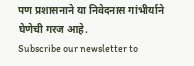पण प्रशासनाने या निवेदनास गांभीर्याने घेणेची गरज आहे.
Subscribe our newsletter to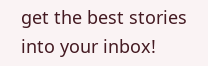get the best stories into your inbox!